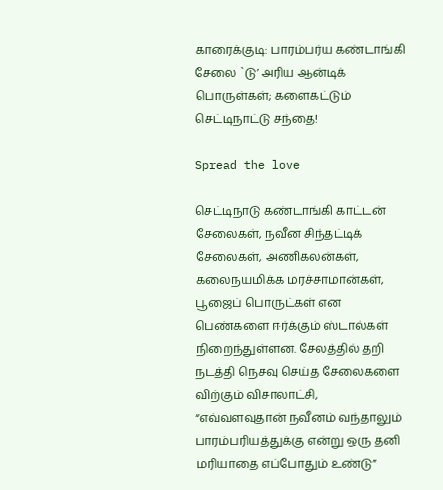காரைக்குடி: பாரம்பர்ய கண்டாங்கி சேலை `டு’ அரிய ஆன்டிக் பொருள்கள்; களைகட்டும் செட்டிநாட்டு சந்தை!

Spread the love

செட்டிநாடு கண்டாங்கி காட்டன் சேலைகள், நவீன சிந்தட்டிக் சேலைகள், அணிகலன்கள், கலைநயமிக்க மரச்சாமான்கள், பூஜைப் பொருட்கள் என பெண்களை ஈர்க்கும் ஸ்டால்கள் நிறைந்துள்ளன. சேலத்தில் தறி நடத்தி நெசவு செய்த சேலைகளை விற்கும் விசாலாட்சி, “எவ்வளவுதான் நவீனம் வந்தாலும் பாரம்பரியத்துக்கு என்று ஒரு தனி மரியாதை எப்போதும் உண்டு”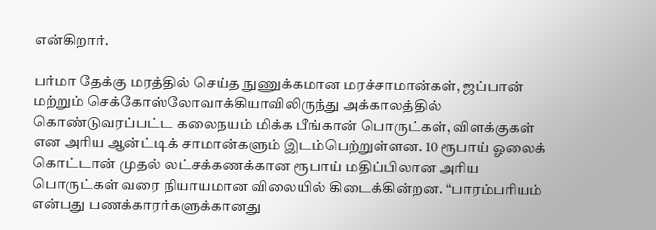என்கிறார்.

பர்மா தேக்கு மரத்தில் செய்த நுணுக்கமான மரச்சாமான்கள், ஜப்பான் மற்றும் செக்கோஸ்லோவாக்கியாவிலிருந்து அக்காலத்தில் கொண்டுவரப்பட்ட கலைநயம் மிக்க பீங்கான் பொருட்கள், விளக்குகள் என அரிய ஆன்ட்டிக் சாமான்களும் இடம்பெற்றுள்ளன. 10 ரூபாய் ஓலைக் கொட்டான் முதல் லட்சக்கணக்கான ரூபாய் மதிப்பிலான அரிய பொருட்கள் வரை நியாயமான விலையில் கிடைக்கின்றன. “பாரம்பரியம் என்பது பணக்காரர்களுக்கானது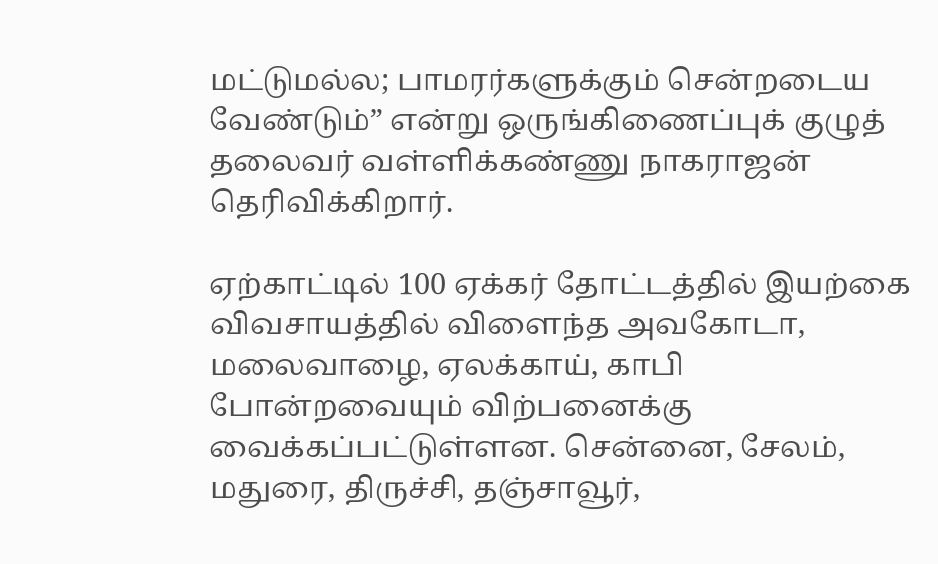மட்டுமல்ல; பாமரர்களுக்கும் சென்றடைய வேண்டும்” என்று ஒருங்கிணைப்புக் குழுத் தலைவர் வள்ளிக்கண்ணு நாகராஜன் தெரிவிக்கிறார்.

ஏற்காட்டில் 100 ஏக்கர் தோட்டத்தில் இயற்கை விவசாயத்தில் விளைந்த அவகோடா, மலைவாழை, ஏலக்காய், காபி போன்றவையும் விற்பனைக்கு வைக்கப்பட்டுள்ளன. சென்னை, சேலம், மதுரை, திருச்சி, தஞ்சாவூர்,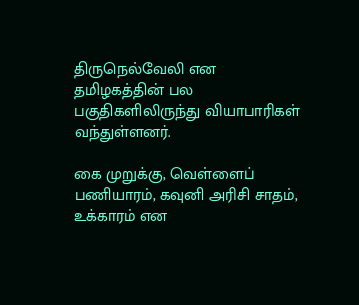திருநெல்வேலி என தமிழகத்தின் பல பகுதிகளிலிருந்து வியாபாரிகள் வந்துள்ளனர்.

கை முறுக்கு, வெள்ளைப் பணியாரம், கவுனி அரிசி சாதம், உக்காரம் என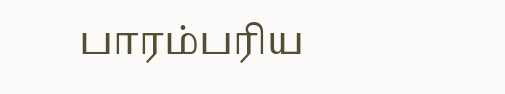பாரம்பரிய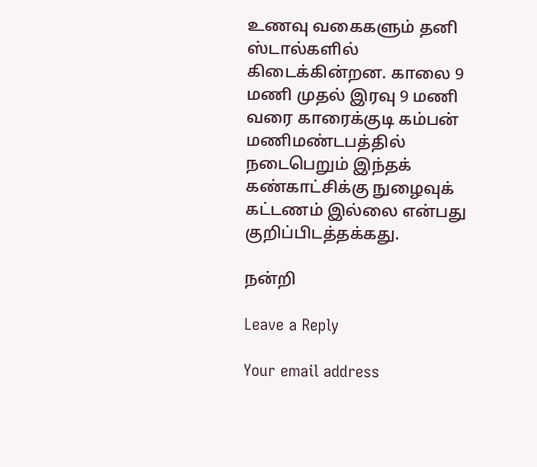உணவு வகைகளும் தனி ஸ்டால்களில் கிடைக்கின்றன. காலை 9 மணி முதல் இரவு 9 மணி வரை காரைக்குடி கம்பன் மணிமண்டபத்தில் நடைபெறும் இந்தக் கண்காட்சிக்கு நுழைவுக் கட்டணம் இல்லை என்பது குறிப்பிடத்தக்கது.

நன்றி

Leave a Reply

Your email address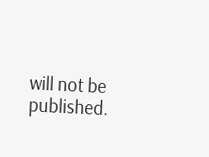will not be published.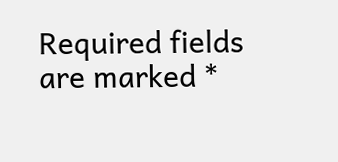Required fields are marked *